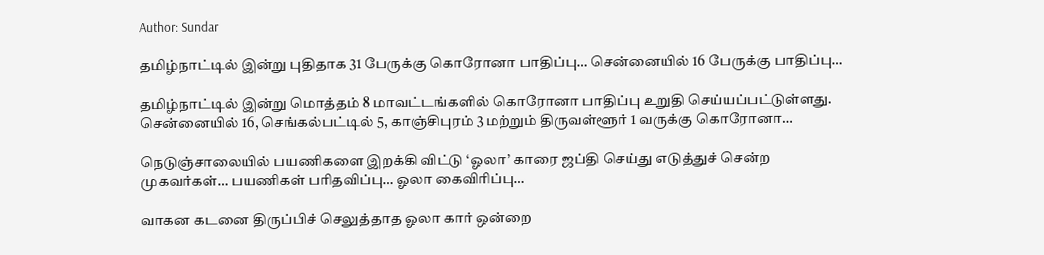Author: Sundar

தமிழ்நாட்டில் இன்று புதிதாக 31 பேருக்கு கொரோனா பாதிப்பு… சென்னையில் 16 பேருக்கு பாதிப்பு…

தமிழ்நாட்டில் இன்று மொத்தம் 8 மாவட்டங்களில் கொரோனா பாதிப்பு உறுதி செய்யப்பட்டுள்ளது. சென்னையில் 16, செங்கல்பட்டில் 5, காஞ்சிபுரம் 3 மற்றும் திருவள்ளூர் 1 வருக்கு கொரோனா…

நெடுஞ்சாலையில் பயணிகளை இறக்கி விட்டு ‘ஓலா’ காரை ஜப்தி செய்து எடுத்துச் சென்ற முகவர்கள்… பயணிகள் பரிதவிப்பு… ஓலா கைவிரிப்பு…

வாகன கடனை திருப்பிச் செலுத்தாத ஓலா கார் ஒன்றை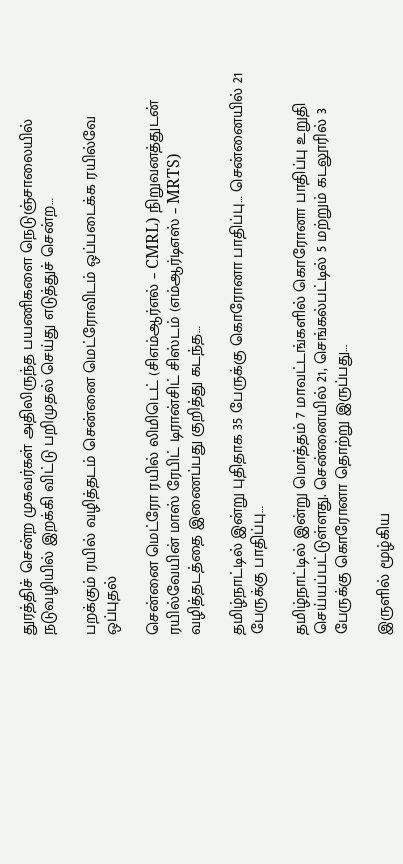துரத்திச் சென்ற முகவர்கள் அதிலிருந்த பயணிகளை நெடுஞ்சாலையில் நடுவழியில் இறக்கி விட்டு பறிமுதல் செய்து எடுத்துச் சென்ற…

பறக்கும் ரயில் வழித்தடம் சென்னை மெட்ரோவிடம் ஒப்படைக்க ரயில்வே ஒப்புதல்

சென்னை மெட்ரோ ரயில் லிமிடெட் (சிஎம்ஆர்எல் – CMRL) நிறுவனத்துடன் ரயில்வேயின் மாஸ் ரேபிட் டிரான்சிட் சிஸ்டம் (எம்ஆர்டிஎஸ் – MRTS) வழித்தடத்தை இணைப்பது குறித்து கடந்த…

தமிழ்நாட்டில் இன்று புதிதாக 35 பேருக்கு கொரோனா பாதிப்பு… சென்னையில் 21 பேருக்கு பாதிப்பு…

தமிழ்நாட்டில் இன்று மொத்தம் 7 மாவட்டங்களில் கொரோனா பாதிப்பு உறுதி செய்யப்பட்டுள்ளது. சென்னையில் 21, செங்கல்பட்டில் 5 மற்றும் கடலூரில் 3 பேருக்கு கொரோனா தொற்று இருப்பது…

இருளில் மூழ்கிய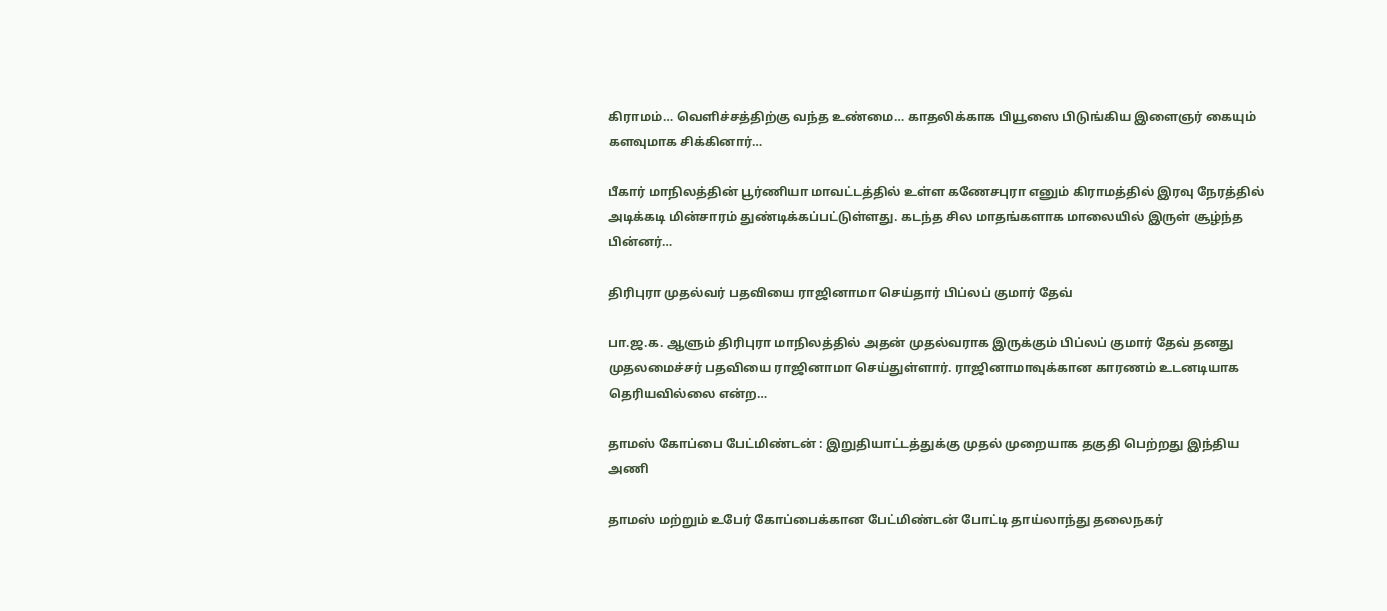கிராமம்… வெளிச்சத்திற்கு வந்த உண்மை… காதலிக்காக பியூஸை பிடுங்கிய இளைஞர் கையும் களவுமாக சிக்கினார்…

பீகார் மாநிலத்தின் பூர்ணியா மாவட்டத்தில் உள்ள கணேசபுரா எனும் கிராமத்தில் இரவு நேரத்தில் அடிக்கடி மின்சாரம் துண்டிக்கப்பட்டுள்ளது. கடந்த சில மாதங்களாக மாலையில் இருள் சூழ்ந்த பின்னர்…

திரிபுரா முதல்வர் பதவியை ராஜினாமா செய்தார் பிப்லப் குமார் தேவ்

பா.ஜ.க. ஆளும் திரிபுரா மாநிலத்தில் அதன் முதல்வராக இருக்கும் பிப்லப் குமார் தேவ் தனது முதலமைச்சர் பதவியை ராஜினாமா செய்துள்ளார். ராஜினாமாவுக்கான காரணம் உடனடியாக தெரியவில்லை என்ற…

தாமஸ் கோப்பை பேட்மிண்டன் : இறுதியாட்டத்துக்கு முதல் முறையாக தகுதி பெற்றது இந்திய அணி

தாமஸ் மற்றும் உபேர் கோப்பைக்கான பேட்மிண்டன் போட்டி தாய்லாந்து தலைநகர்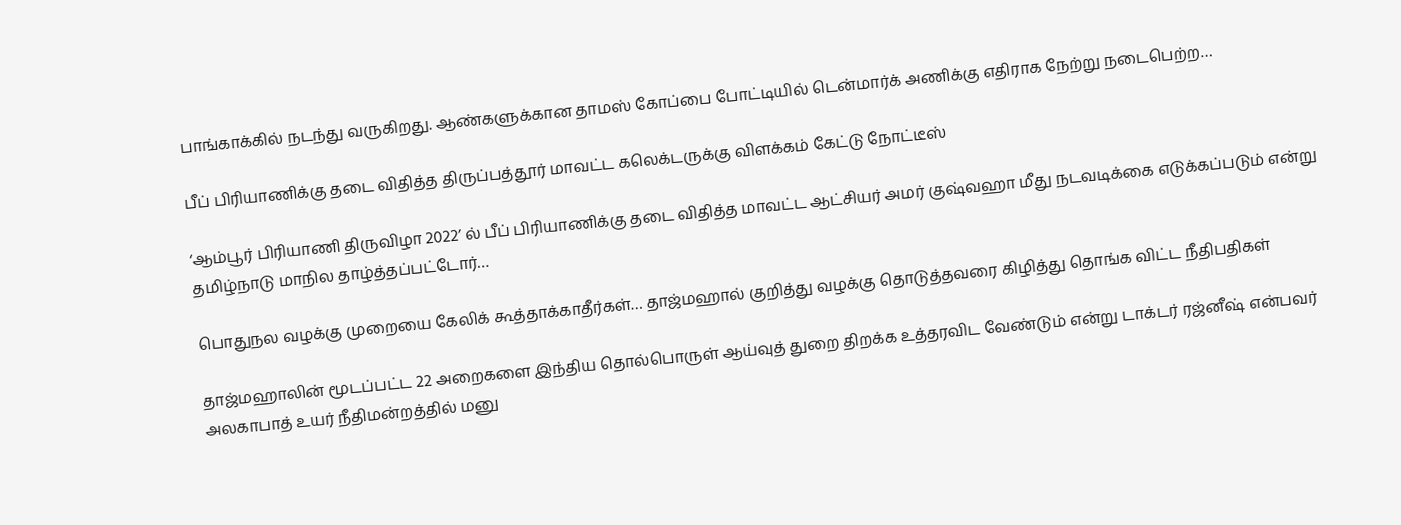பாங்காக்கில் நடந்து வருகிறது. ஆண்களுக்கான தாமஸ் கோப்பை போட்டியில் டென்மார்க் அணிக்கு எதிராக நேற்று நடைபெற்ற…

பீப் பிரியாணிக்கு தடை விதித்த திருப்பத்தூர் மாவட்ட கலெக்டருக்கு விளக்கம் கேட்டு நோட்டீஸ்

‘ஆம்பூர் பிரியாணி திருவிழா 2022’ ல் பீப் பிரியாணிக்கு தடை விதித்த மாவட்ட ஆட்சியர் அமர் குஷ்வஹா மீது நடவடிக்கை எடுக்கப்படும் என்று தமிழ்நாடு மாநில தாழ்த்தப்பட்டோர்…

பொதுநல வழக்கு முறையை கேலிக் கூத்தாக்காதீர்கள்… தாஜ்மஹால் குறித்து வழக்கு தொடுத்தவரை கிழித்து தொங்க விட்ட நீதிபதிகள்

தாஜ்மஹாலின் மூடப்பட்ட 22 அறைகளை இந்திய தொல்பொருள் ஆய்வுத் துறை திறக்க உத்தரவிட வேண்டும் என்று டாக்டர் ரஜ்னீஷ் என்பவர் அலகாபாத் உயர் நீதிமன்றத்தில் மனு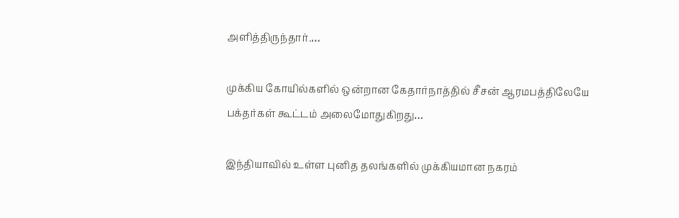அளித்திருந்தார்.…

முக்கிய கோயில்களில் ஒன்றான கேதார்நாத்தில் சீசன் ஆரமபத்திலேயே பக்தர்கள் கூட்டம் அலைமோதுகிறது…

இந்தியாவில் உள்ள புனித தலங்களில் முக்கியமான நகரம்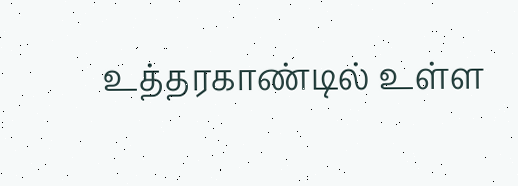உத்தரகாண்டில் உள்ள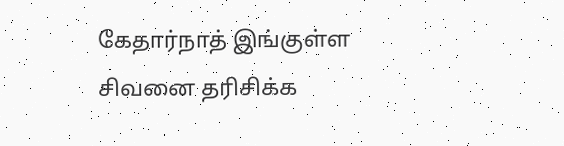கேதார்நாத் இங்குள்ள சிவனை தரிசிக்க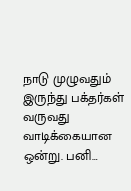நாடு முழுவதும் இருந்து பக்தர்கள் வருவது வாடிக்கையான ஒன்று. பனி…